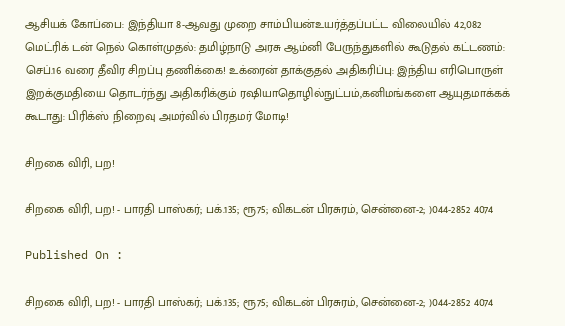ஆசியக் கோப்பை: இந்தியா 8-ஆவது முறை சாம்பியன்உயர்த்தப்பட்ட விலையில் 42,082 மெட்ரிக் டன் நெல் கொள்முதல்: தமிழ்நாடு அரசு ஆம்னி பேருந்துகளில் கூடுதல் கட்டணம்: செப்.16 வரை தீவிர சிறப்பு தணிக்கை! உக்ரைன் தாக்குதல் அதிகரிப்பு: இந்திய எரிபொருள் இறக்குமதியை தொடர்ந்து அதிகரிக்கும் ரஷியாதொழில்நுட்பம்,கனிமங்களை ஆயுதமாக்கக் கூடாது: பிரிக்ஸ் நிறைவு அமர்வில் பிரதமர் மோடி!

சிறகை விரி, பற!

சிறகை விரி, பற! - பாரதி பாஸ்கர்; பக்.135; ரூ75; விகடன் பிரசுரம், சென்னை-2; )044-2852 4074

Published On :

சிறகை விரி, பற! - பாரதி பாஸ்கர்; பக்.135; ரூ75; விகடன் பிரசுரம், சென்னை-2; )044-2852 4074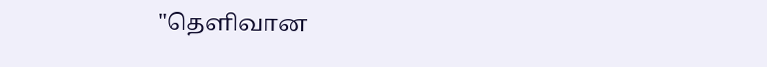"தெளிவான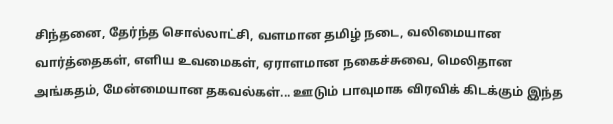சிந்தனை, தேர்ந்த சொல்லாட்சி, வளமான தமிழ் நடை, வலிமையான வார்த்தைகள், எளிய உவமைகள், ஏராளமான நகைச்சுவை, மெலிதான அங்கதம், மேன்மையான தகவல்கள்... ஊடும் பாவுமாக விரவிக் கிடக்கும் இந்த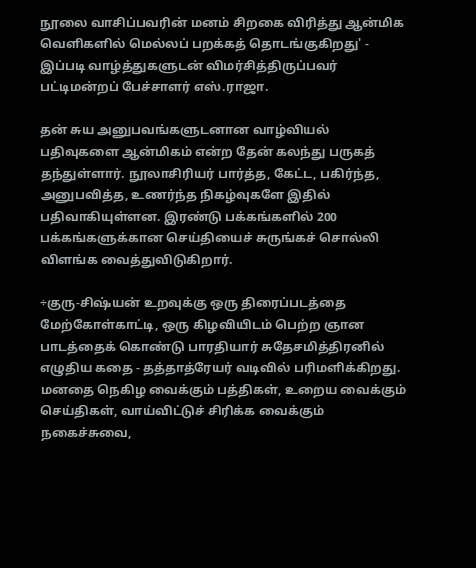நூலை வாசிப்பவரின் மனம் சிறகை விரித்து ஆன்மிக வெளிகளில் மெல்லப் பறக்கத் தொடங்குகிறது' - இப்படி வாழ்த்துகளுடன் விமர்சித்திருப்பவர் பட்டிமன்றப் பேச்சாளர் எஸ்.ராஜா.

தன் சுய அனுபவங்களுடனான வாழ்வியல் பதிவுகளை ஆன்மிகம் என்ற தேன் கலந்து பருகத் தந்துள்ளார். நூலாசிரியர் பார்த்த, கேட்ட, பகிர்ந்த, அனுபவித்த, உணர்ந்த நிகழ்வுகளே இதில் பதிவாகியுள்ளன. இரண்டு பக்கங்களில் 200 பக்கங்களுக்கான செய்தியைச் சுருங்கச் சொல்லி விளங்க வைத்துவிடுகிறார்.

÷குரு-சிஷ்யன் உறவுக்கு ஒரு திரைப்படத்தை மேற்கோள்காட்டி, ஒரு கிழவியிடம் பெற்ற ஞான பாடத்தைக் கொண்டு பாரதியார் சுதேசமித்திரனில் எழுதிய கதை - தத்தாத்ரேயர் வடிவில் பரிமளிக்கிறது. மனதை நெகிழ வைக்கும் பத்திகள், உறைய வைக்கும் செய்திகள், வாய்விட்டுச் சிரிக்க வைக்கும் நகைச்சுவை,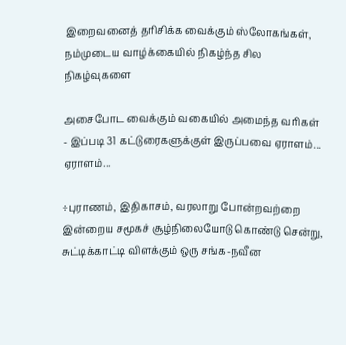இறைவனைத் தரிசிக்க வைக்கும் ஸ்லோகங்கள், நம்முடைய வாழ்க்கையில் நிகழ்ந்த சில நிகழ்வுகளை

அசைபோட வைக்கும் வகையில் அமைந்த வரிகள் - இப்படி 31 கட்டுரைகளுக்குள் இருப்பவை ஏராளம்... ஏராளம்...

÷புராணம், இதிகாசம், வரலாறு போன்றவற்றை இன்றைய சமூகச் சூழ்நிலையோடு கொண்டு சென்று, சுட்டிக்காட்டி விளக்கும் ஒரு சங்க-நவீன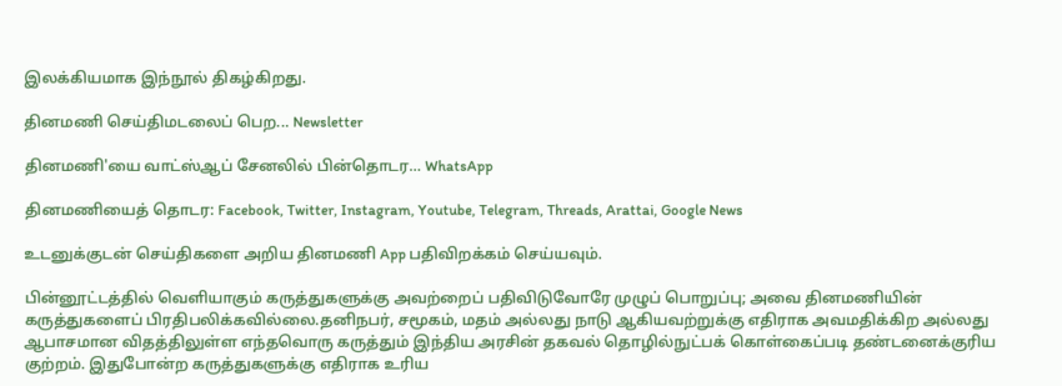இலக்கியமாக இந்நூல் திகழ்கிறது.

தினமணி செய்திமடலைப் பெற... Newsletter

தினமணி'யை வாட்ஸ்ஆப் சேனலில் பின்தொடர... WhatsApp

தினமணியைத் தொடர: Facebook, Twitter, Instagram, Youtube, Telegram, Threads, Arattai, Google News

உடனுக்குடன் செய்திகளை அறிய தினமணி App பதிவிறக்கம் செய்யவும்.

பின்னூட்டத்தில் வெளியாகும் கருத்துகளுக்கு அவற்றைப் பதிவிடுவோரே முழுப் பொறுப்பு; அவை தினமணியின் கருத்துகளைப் பிரதிபலிக்கவில்லை.தனிநபர், சமூகம், மதம் அல்லது நாடு ஆகியவற்றுக்கு எதிராக அவமதிக்கிற அல்லது ஆபாசமான விதத்திலுள்ள எந்தவொரு கருத்தும் இந்திய அரசின் தகவல் தொழில்நுட்பக் கொள்கைப்படி தண்டனைக்குரிய குற்றம். இதுபோன்ற கருத்துகளுக்கு எதிராக உரிய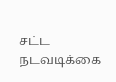சட்ட நடவடிக்கை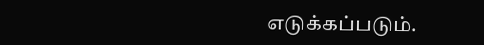எடுக்கப்படும்.